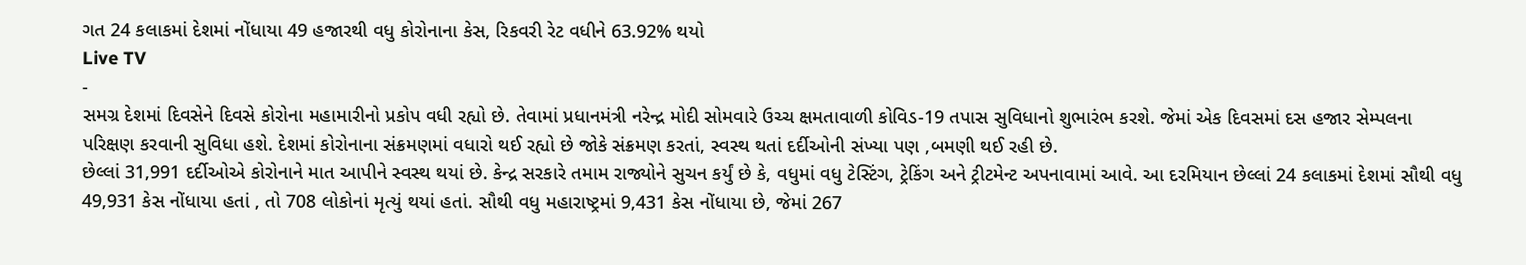ગત 24 કલાકમાં દેશમાં નોંધાયા 49 હજારથી વધુ કોરોનાના કેસ, રિકવરી રેટ વધીને 63.92% થયો
Live TV
-
સમગ્ર દેશમાં દિવસેને દિવસે કોરોના મહામારીનો પ્રકોપ વધી રહ્યો છે. તેવામાં પ્રધાનમંત્રી નરેન્દ્ર મોદી સોમવારે ઉચ્ચ ક્ષમતાવાળી કોવિડ-19 તપાસ સુવિધાનો શુભારંભ કરશે. જેમાં એક દિવસમાં દસ હજાર સેમ્પલના પરિક્ષણ કરવાની સુવિધા હશે. દેશમાં કોરોનાના સંક્રમણમાં વધારો થઈ રહ્યો છે જોકે સંક્રમણ કરતાં, સ્વસ્થ થતાં દર્દીઓની સંખ્યા પણ ,બમણી થઈ રહી છે.
છેલ્લાં 31,991 દર્દીઓએ કોરોનાને માત આપીને સ્વસ્થ થયાં છે. કેન્દ્ર સરકારે તમામ રાજ્યોને સુચન કર્યું છે કે, વધુમાં વધુ ટેસ્ટિંગ, ટ્રેકિંગ અને ટ્રીટમેન્ટ અપનાવામાં આવે. આ દરમિયાન છેલ્લાં 24 કલાકમાં દેશમાં સૌથી વધુ 49,931 કેસ નોંધાયા હતાં , તો 708 લોકોનાં મૃત્યું થયાં હતાં. સૌથી વધુ મહારાષ્ટ્રમાં 9,431 કેસ નોંધાયા છે, જેમાં 267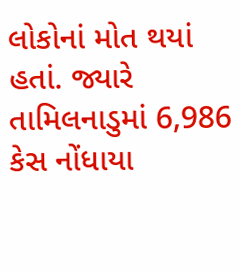લોકોનાં મોત થયાં હતાં. જ્યારે તામિલનાડુમાં 6,986 કેસ નોંધાયા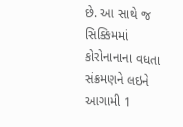છે. આ સાથે જ સિક્કિમમાં કોરોનાનાના વધતા સંક્રમણને લઇને આગામી 1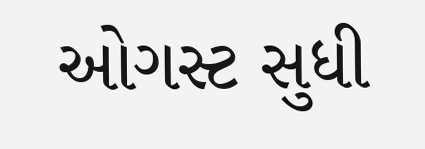ઓગસ્ટ સુધી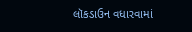લૉકડાઉન વધારવામાં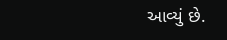આવ્યું છે.